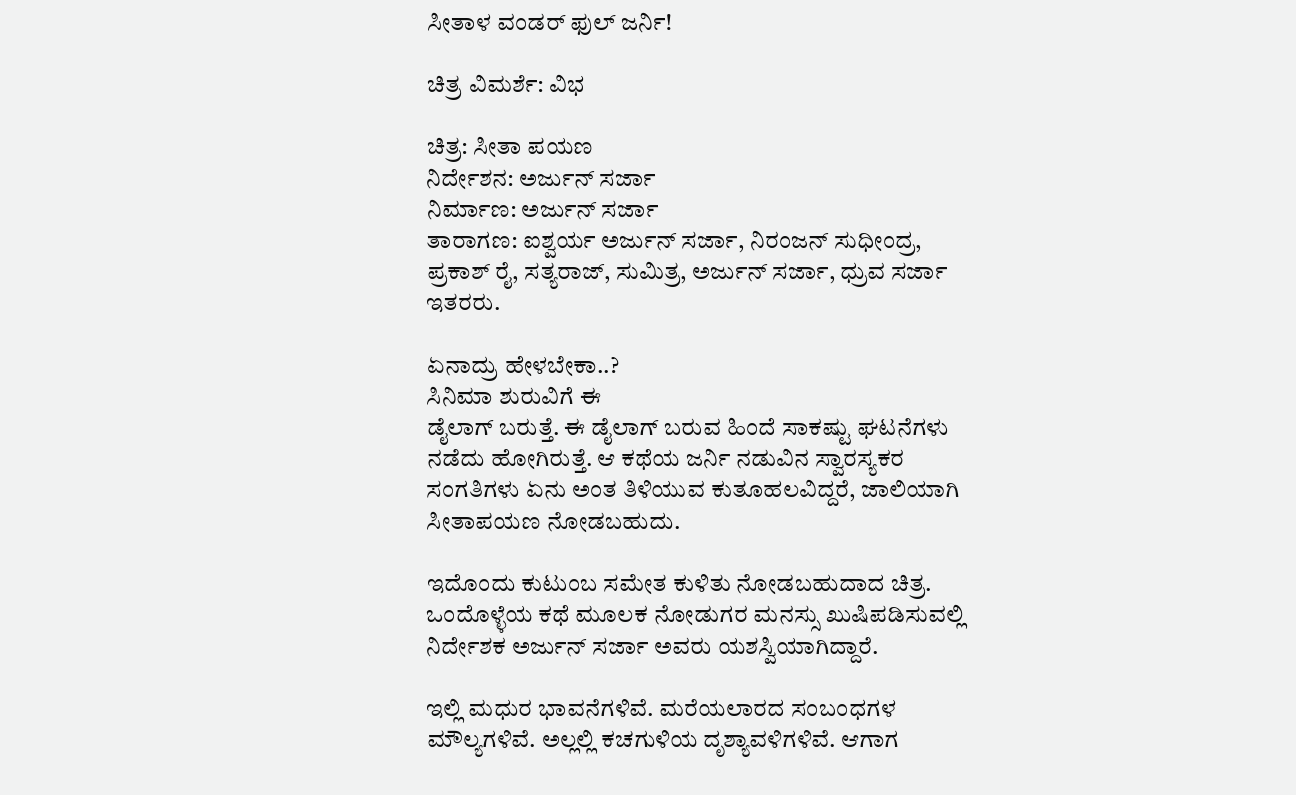ಸೀತಾಳ ವಂಡರ್ ಫುಲ್ ಜರ್ನಿ!

ಚಿತ್ರ ವಿಮರ್ಶೆ: ವಿಭ

ಚಿತ್ರ: ಸೀತಾ ಪಯಣ
ನಿರ್ದೇಶನ: ಅರ್ಜುನ್ ಸರ್ಜಾ
ನಿರ್ಮಾಣ: ಅರ್ಜುನ್ ಸರ್ಜಾ
ತಾರಾಗಣ: ಐಶ್ವರ್ಯ ಅರ್ಜುನ್ ಸರ್ಜಾ, ನಿರಂಜನ್ ಸುಧೀಂದ್ರ, ಪ್ರಕಾಶ್ ರೈ, ಸತ್ಯರಾಜ್, ಸುಮಿತ್ರ, ಅರ್ಜುನ್ ಸರ್ಜಾ, ಧ್ರುವ ಸರ್ಜಾ ಇತರರು.

ಏನಾದ್ರು ಹೇಳಬೇಕಾ..?
ಸಿನಿಮಾ ಶುರುವಿಗೆ ಈ
ಡೈಲಾಗ್ ಬರುತ್ತೆ. ಈ ಡೈಲಾಗ್ ಬರುವ ಹಿಂದೆ ಸಾಕಷ್ಟು ಘಟನೆಗಳು ನಡೆದು ಹೋಗಿರುತ್ತೆ. ಆ ಕಥೆಯ ಜರ್ನಿ ನಡುವಿನ ಸ್ವಾರಸ್ಯಕರ ಸಂಗತಿಗಳು ಏನು ಅಂತ ತಿಳಿಯುವ ಕುತೂಹಲವಿದ್ದರೆ, ಜಾಲಿಯಾಗಿ ಸೀತಾಪಯಣ ನೋಡಬಹುದು.

ಇದೊಂದು ಕುಟುಂಬ ಸಮೇತ ಕುಳಿತು ನೋಡಬಹುದಾದ ಚಿತ್ರ. ಒಂದೊಳ್ಳೆಯ ಕಥೆ ಮೂಲಕ ನೋಡುಗರ ಮನಸ್ಸು ಖುಷಿಪಡಿಸುವಲ್ಲಿ ನಿರ್ದೇಶಕ ಅರ್ಜುನ್ ಸರ್ಜಾ ಅವರು ಯಶಸ್ವಿಯಾಗಿದ್ದಾರೆ.

ಇಲ್ಲಿ ಮಧುರ ಭಾವನೆಗಳಿವೆ. ಮರೆಯಲಾರದ ಸಂಬಂಧಗಳ ಮೌಲ್ಯಗಳಿವೆ. ಅಲ್ಲಲ್ಲಿ ಕಚಗುಳಿಯ ದೃಶ್ಯಾವಳಿಗಳಿವೆ. ಆಗಾಗ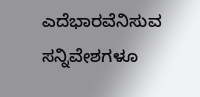ಎದೆಭಾರವೆನಿಸುವ ಸನ್ನಿವೇಶಗಳೂ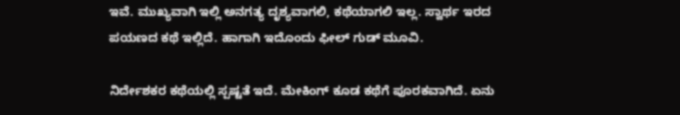ಇವೆ. ಮುಖ್ಯವಾಗಿ ಇಲ್ಲಿ ಅನಗತ್ಯ ದೃಶ್ಯವಾಗಲಿ, ಕಥೆಯಾಗಲಿ ಇಲ್ಲ. ಸ್ವಾರ್ಥ ಇರದ ಪಯಣದ ಕಥೆ ಇಲ್ಲಿದೆ. ಹಾಗಾಗಿ ಇದೊಂದು ಫೀಲ್ ಗುಡ್ ಮೂವಿ.

ನಿರ್ದೇಶಕರ ಕಥೆಯಲ್ಲಿ ಸ್ಪಷ್ಟತೆ ಇದೆ. ಮೇಕಿಂಗ್ ಕೂಡ ಕಥೆಗೆ ಪೂರಕವಾಗಿದೆ. ಏನು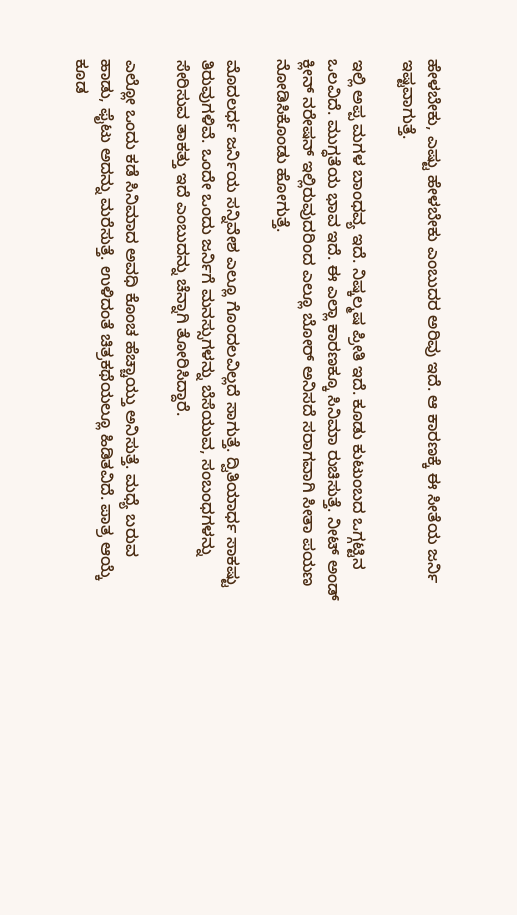ಹೇಳಬೇಕು, ಎಷ್ಟು ಹೇಳಬೇಕು ಎಂಬುದರ ಅರಿವು ಇದೆ. ಆ ಕಾರಣಕ್ಕೆ ಈ ಸೀತೆಯ ಜರ್ನಿ ಇಷ್ಟವಾಗುತ್ತೆ.

ಇಲ್ಲಿ ಅಪ್ಪ ಮಗಳ ಬಾಂಧವ್ಯ ಇದೆ. ನಿಷ್ಕಲ್ಮಷ ಪ್ರೀತಿ ಇದೆ. ಕೂಡು ಕುಟುಂಬದ ಒಗ್ಗಟ್ಟಿನ ಒಲವಿದೆ. ಮುಗ್ಧತೆಯ ಭಾವ ಇದೆ. ಈ ಎಲ್ಲಾ ಕಾರಣಕ್ಕೂ ಸಿನಿಮಾ ರುಚಿಸುತ್ತೆ. ನೀಟ್ ಅಂಡ್ ಕ್ಲೀನ್ ನರೇಷನ್ ಇಲ್ಲಿರುವುದರಿಂದ ಎಲ್ಲೂ ಬೋರ್ ಅನಿಸದೆ ಸರಾಗವಾಗಿ ಸೀತಾ ಪಯಣ ನೋಡಿಸಿಕೊಂಡು ಹೋಗುತ್ತೆ.

ಮೊದಲರ್ಧ ಜರ್ನಿಯ ಸನ್ನಿವೇಶ ಎಲ್ಲೂ ಗೊಂದಲವಿಲ್ಲದೆ ಸಾಗುತ್ತೆ. ದ್ವಿತಿಯಾರ್ಧ ಸಾಕಷ್ಟು ತಿರುವುಗಳಿವೆ. ಒಂದೇ ಒಂದು ಜರ್ನಿಗೆ ಮನಸ್ಸುಗಳನ್ನು ಬೆಸೆಯುವ, ಸಂಬಂಧಗಳನ್ನು ಸೇರಿಸುವ ತಾಕತ್ತು ಇದೆ ಎಂಬುದನ್ನು ಚೆನ್ನಾಗಿ ತೋರಿಸಿದ್ದಾರೆ.

ಎಲ್ಲೋ ಒಂದು ಕಡೆ ಸಿನಿಮಾದ ಅವಧಿ ಕೊಂಚ ಹೆಚ್ಚಾಯ್ತು ಅನಿಸುತ್ತೆ. ಮಧ್ಯೆ ಬರುವ ಹಾಡು, ಫೈಟು ಅದನ್ನು ಮರೆಸುತ್ತೆ. ಉಳಿದಂತೆ ಚಿತ್ರಕಥೆಯಲ್ಲೂ ಹಿಡಿತವಿದೆ. ಪಾತ್ರ ಆಯ್ಕೆ ಕೂಡ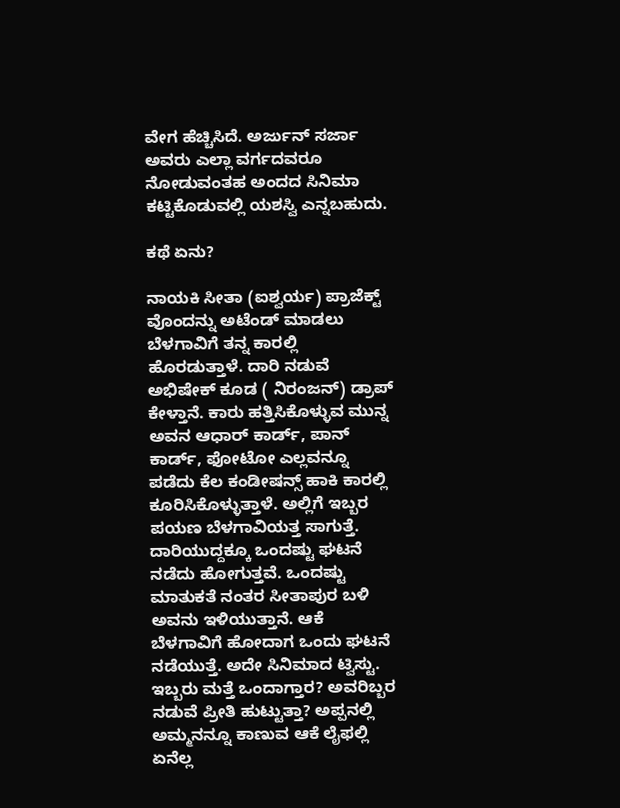ವೇಗ ಹೆಚ್ಚಿಸಿದೆ. ಅರ್ಜುನ್ ಸರ್ಜಾ ಅವರು ಎಲ್ಲಾ ವರ್ಗದವರೂ ನೋಡುವಂತಹ ಅಂದದ ಸಿನಿಮಾ ಕಟ್ಟಿಕೊಡುವಲ್ಲಿ ಯಶಸ್ವಿ ಎನ್ನಬಹುದು.

ಕಥೆ ಏನು?

ನಾಯಕಿ ಸೀತಾ (ಐಶ್ವರ್ಯ) ಪ್ರಾಜೆಕ್ಟ್ ವೊಂದನ್ನು ಅಟೆಂಡ್ ಮಾಡಲು ಬೆಳಗಾವಿಗೆ ತನ್ನ ಕಾರಲ್ಲಿ ಹೊರಡುತ್ತಾಳೆ. ದಾರಿ ನಡುವೆ ಅಭಿಷೇಕ್ ಕೂಡ ( ನಿರಂಜನ್) ಡ್ರಾಪ್ ಕೇಳ್ತಾನೆ. ಕಾರು ಹತ್ತಿಸಿಕೊಳ್ಳುವ ಮುನ್ನ ಅವನ ಆಧಾರ್ ಕಾರ್ಡ್, ಪಾನ್ ಕಾರ್ಡ್, ಫೋಟೋ ಎಲ್ಲವನ್ನೂ ಪಡೆದು ಕೆಲ ಕಂಡೀಷನ್ಸ್ ಹಾಕಿ ಕಾರಲ್ಲಿ ಕೂರಿಸಿಕೊಳ್ಳುತ್ತಾಳೆ. ಅಲ್ಲಿಗೆ ಇಬ್ಬರ ಪಯಣ ಬೆಳಗಾವಿಯತ್ತ ಸಾಗುತ್ತೆ. ದಾರಿಯುದ್ದಕ್ಕೂ ಒಂದಷ್ಟು ಘಟನೆ ನಡೆದು ಹೋಗುತ್ತವೆ. ಒಂದಷ್ಟು ಮಾತುಕತೆ ನಂತರ ಸೀತಾಪುರ ಬಳಿ ಅವನು ಇಳಿಯುತ್ತಾನೆ. ಆಕೆ ಬೆಳಗಾವಿಗೆ ಹೋದಾಗ ಒಂದು ಘಟನೆ ನಡೆಯುತ್ತೆ. ಅದೇ ಸಿನಿಮಾದ ಟ್ವಿಸ್ಟು. ಇಬ್ಬರು ಮತ್ತೆ ಒಂದಾಗ್ತಾರ? ಅವರಿಬ್ಬರ ನಡುವೆ ಪ್ರೀತಿ ಹುಟ್ಟುತ್ತಾ? ಅಪ್ಪನಲ್ಲಿ ಅಮ್ಮನನ್ನೂ ಕಾಣುವ ಆಕೆ ಲೈಫಲ್ಲಿ ಏನೆಲ್ಲ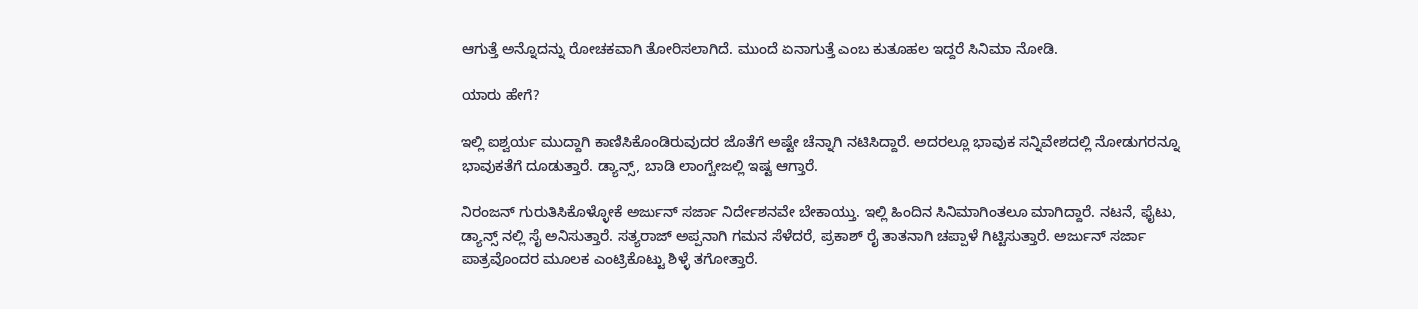ಆಗುತ್ತೆ ಅನ್ನೊದನ್ನು ರೋಚಕವಾಗಿ ತೋರಿಸಲಾಗಿದೆ. ಮುಂದೆ ಏನಾಗುತ್ತೆ ಎಂಬ ಕುತೂಹಲ ಇದ್ದರೆ ಸಿನಿಮಾ ನೋಡಿ.

ಯಾರು ಹೇಗೆ?

ಇಲ್ಲಿ ಐಶ್ವರ್ಯ ಮುದ್ದಾಗಿ ಕಾಣಿಸಿಕೊಂಡಿರುವುದರ ಜೊತೆಗೆ ಅಷ್ಟೇ ಚೆನ್ನಾಗಿ ನಟಿಸಿದ್ದಾರೆ. ಅದರಲ್ಲೂ ಭಾವುಕ ಸನ್ನಿವೇಶದಲ್ಲಿ ನೋಡುಗರನ್ನೂ ಭಾವುಕತೆಗೆ ದೂಡುತ್ತಾರೆ. ಡ್ಯಾನ್ಸ್, ಬಾಡಿ ಲಾಂಗ್ವೇಜಲ್ಲಿ ಇಷ್ಟ ಆಗ್ತಾರೆ.

ನಿರಂಜನ್ ಗುರುತಿಸಿಕೊಳ್ಳೋಕೆ ಅರ್ಜುನ್ ಸರ್ಜಾ ನಿರ್ದೇಶನವೇ ಬೇಕಾಯ್ತು. ಇಲ್ಲಿ ಹಿಂದಿನ ಸಿನಿಮಾಗಿಂತಲೂ ಮಾಗಿದ್ದಾರೆ. ನಟನೆ, ಫೈಟು, ಡ್ಯಾನ್ಸ್ ನಲ್ಲಿ ಸೈ ಅನಿಸುತ್ತಾರೆ. ಸತ್ಯರಾಜ್ ಅಪ್ಪನಾಗಿ ಗಮನ ಸೆಳೆದರೆ, ಪ್ರಕಾಶ್ ರೈ ತಾತನಾಗಿ ಚಪ್ಪಾಳೆ ಗಿಟ್ಟಿಸುತ್ತಾರೆ. ಅರ್ಜುನ್ ಸರ್ಜಾ ಪಾತ್ರವೊಂದರ ಮೂಲಕ ಎಂಟ್ರಿಕೊಟ್ಟು ಶಿಳ್ಳೆ ತಗೋತ್ತಾರೆ.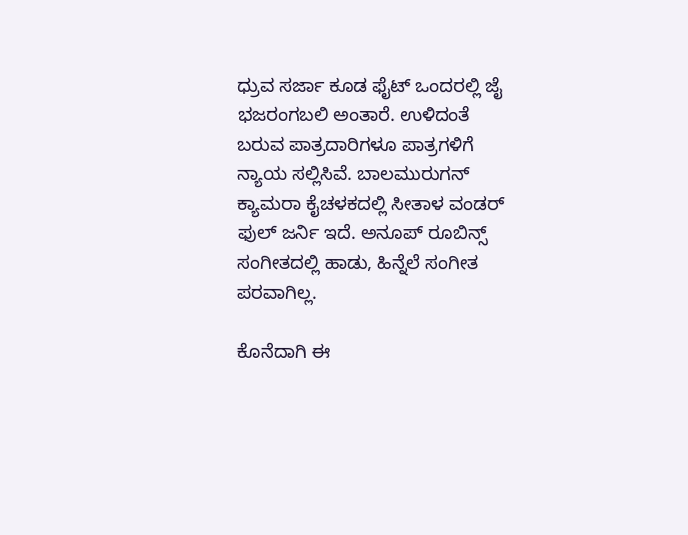ಧ್ರುವ ಸರ್ಜಾ ಕೂಡ ಫೈಟ್ ಒಂದರಲ್ಲಿ ಜೈ ಭಜರಂಗಬಲಿ ಅಂತಾರೆ. ಉಳಿದಂತೆ ಬರುವ ಪಾತ್ರದಾರಿಗಳೂ ಪಾತ್ರಗಳಿಗೆ ನ್ಯಾಯ ಸಲ್ಲಿಸಿವೆ. ಬಾಲಮುರುಗನ್ ಕ್ಯಾಮರಾ ಕೈಚಳಕದಲ್ಲಿ ಸೀತಾಳ ವಂಡರ್ ಫುಲ್ ಜರ್ನಿ ಇದೆ. ಅನೂಪ್ ರೂಬಿನ್ಸ್ ಸಂಗೀತದಲ್ಲಿ ಹಾಡು, ಹಿನ್ನೆಲೆ ಸಂಗೀತ ಪರವಾಗಿಲ್ಲ.

ಕೊನೆದಾಗಿ ಈ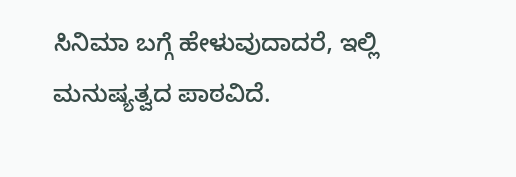ಸಿನಿಮಾ ಬಗ್ಗೆ ಹೇಳುವುದಾದರೆ, ಇಲ್ಲಿ
ಮನುಷ್ಯತ್ವದ ಪಾಠವಿದೆ.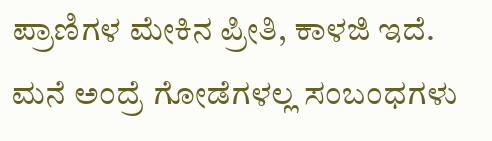ಪ್ರಾಣಿಗಳ ಮೇಕಿನ ಪ್ರೀತಿ, ಕಾಳಜಿ ಇದೆ. ಮನೆ ಅಂದ್ರೆ ಗೋಡೆಗಳಲ್ಲ ಸಂಬಂಧಗಳು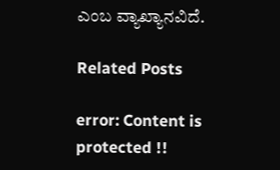ಎಂಬ ವ್ಯಾಖ್ಯಾನವಿದೆ.

Related Posts

error: Content is protected !!